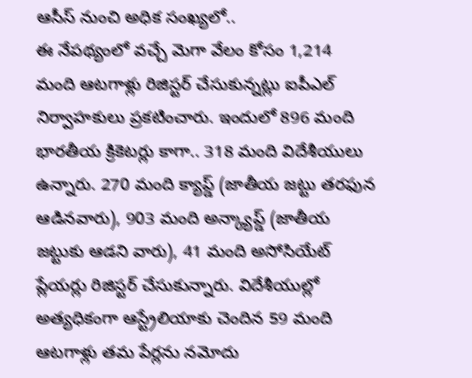ఆసీస్ నుంచి అధిక సంఖ్యలో..
ఈ నేపథ్యంలో వచ్చే మెగా వేలం కోసం 1,214 మంది ఆటగాళ్లు రిజిస్టర్ చేసుకున్నట్లు ఐపీఎల్ నిర్వాహకులు ప్రకటించారు. ఇందులో 896 మంది భారతీయ క్రికెటర్లు కాగా.. 318 మంది విదేశీయులు ఉన్నారు. 270 మంది క్యాప్డ్ (జాతీయ జట్టు తరఫున ఆడినవారు), 903 మంది అన్క్యాప్డ్ (జాతీయ జట్టుకు ఆడని వారు), 41 మంది అసోసియేట్ ప్లేయర్లు రిజిస్టర్ చేసుకున్నారు. విదేశీయుల్లో అత్యధికంగా ఆస్ట్రేలియాకు చెందిన 59 మంది ఆటగాళ్లు తమ పేర్లను నమోదు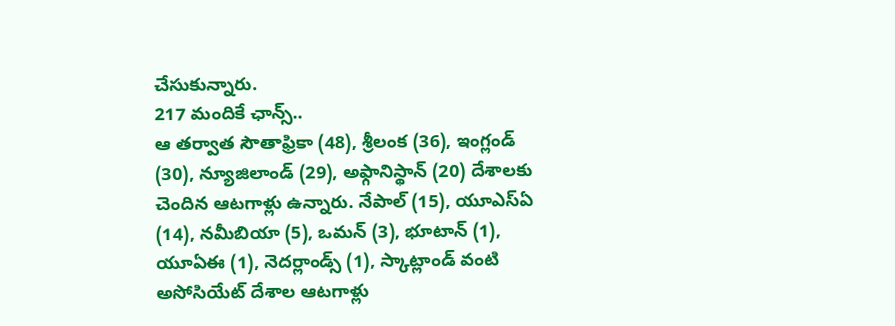చేసుకున్నారు.
217 మందికే ఛాన్స్..
ఆ తర్వాత సౌతాఫ్రికా (48), శ్రీలంక (36), ఇంగ్లండ్ (30), న్యూజిలాండ్ (29), అఫ్గానిస్థాన్ (20) దేశాలకు చెందిన ఆటగాళ్లు ఉన్నారు. నేపాల్ (15), యూఎస్ఏ (14), నమీబియా (5), ఒమన్ (3), భూటాన్ (1), యూఏఈ (1), నెదర్లాండ్స్ (1), స్కాట్లాండ్ వంటి అసోసియేట్ దేశాల ఆటగాళ్లు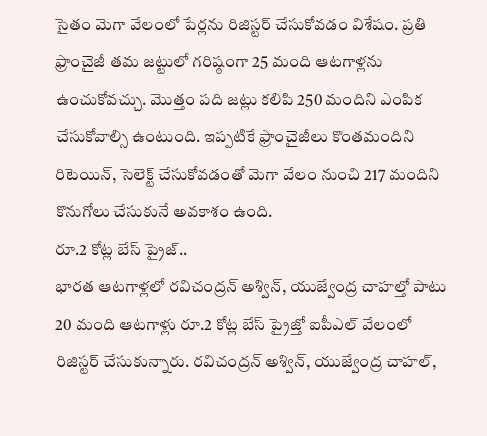సైతం మెగా వేలంలో పేర్లను రిజిస్టర్ చేసుకోవడం విశేషం. ప్రతి ఫ్రాంచైజీ తమ జట్టులో గరిష్ఠంగా 25 మంది ఆటగాళ్లను ఉంచుకోవచ్చు. మొత్తం పది జట్లు కలిపి 250 మందిని ఎంపిక చేసుకోవాల్సి ఉంటుంది. ఇప్పటికే ఫ్రాంచైజీలు కొంతమందిని రిటెయిన్, సెలెక్ట్ చేసుకోవడంతో మెగా వేలం నుంచి 217 మందిని కొనుగోలు చేసుకునే అవకాశం ఉంది.
రూ.2 కోట్ల బేస్ ప్రైజ్..
భారత ఆటగాళ్లలో రవిచంద్రన్ అశ్విన్, యుజ్వేంద్ర చాహల్తో పాటు 20 మంది ఆటగాళ్లు రూ.2 కోట్ల బేస్ ప్రైజ్తో ఐపీఎల్ వేలంలో రిజిస్టర్ చేసుకున్నారు. రవిచంద్రన్ అశ్విన్, యుజ్వేంద్ర చాహల్,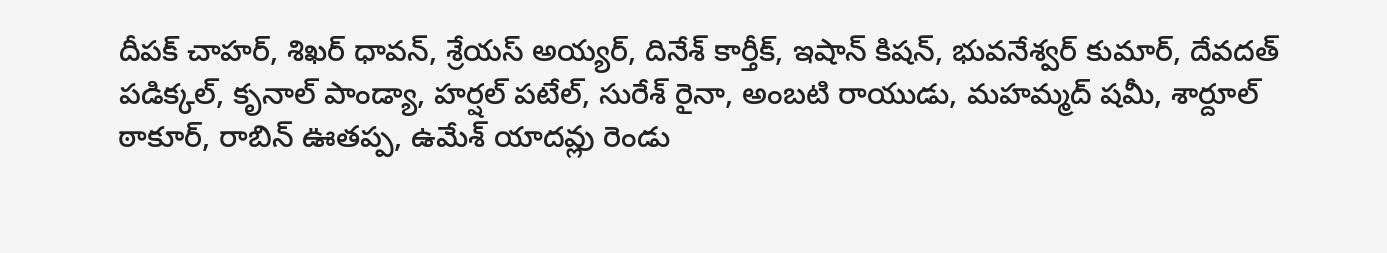దీపక్ చాహర్, శిఖర్ ధావన్, శ్రేయస్ అయ్యర్, దినేశ్ కార్తీక్, ఇషాన్ కిషన్, భువనేశ్వర్ కుమార్, దేవదత్ పడిక్కల్, కృనాల్ పాండ్యా, హర్షల్ పటేల్, సురేశ్ రైనా, అంబటి రాయుడు, మహమ్మద్ షమీ, శార్దూల్ ఠాకూర్, రాబిన్ ఊతప్ప, ఉమేశ్ యాదవ్లు రెండు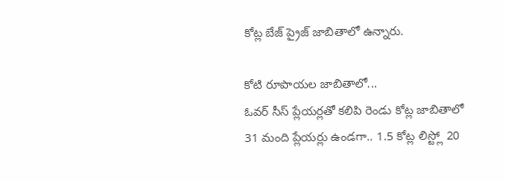కోట్ల బేజ్ ప్రైజ్ జాబితాలో ఉన్నారు.

కోటి రూపాయల జాబితాలో...
ఓవర్ సీస్ ప్లేయర్లతో కలిపి రెండు కోట్ల జాబితాలో 31 మంది ప్లేయర్లు ఉండగా.. 1.5 కోట్ల లిస్ట్లో 20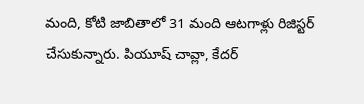మంది, కోటి జాబితాలో 31 మంది ఆటగాళ్లు రిజిస్టర్ చేసుకున్నారు. పియూష్ చావ్లా, కేదర్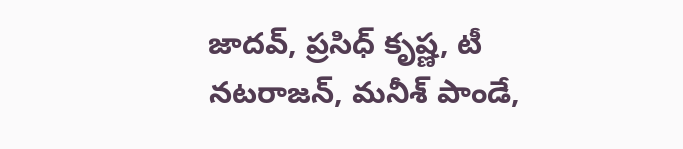జాదవ్, ప్రసిధ్ కృష్ణ, టీ నటరాజన్, మనీశ్ పాండే,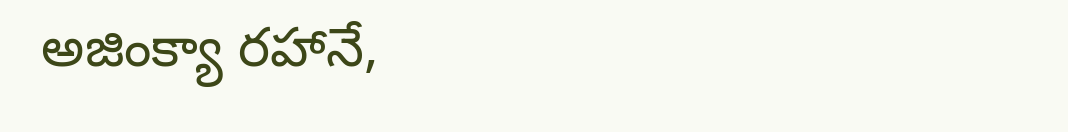అజింక్యా రహానే,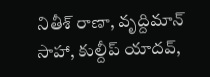నితీశ్ రాణా, వృద్దిమాన్ సాహా, కుల్దీప్ యాదవ్,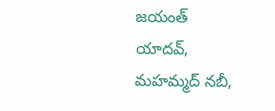జయంత్ యాదవ్, మహమ్మద్ నబీ,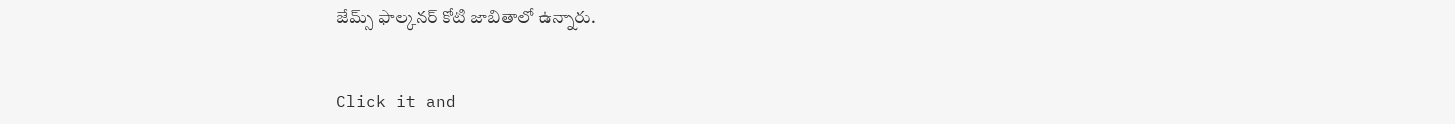జేమ్స్ ఫాల్కనర్ కోటి జాబితాలో ఉన్నారు.


Click it and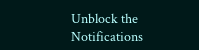Unblock the Notifications